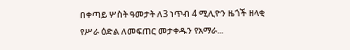በቀጣይ ሦስት ዓመታት ለ3 ነጥብ 4 ሚሊዮን ዜጎች ዘላቂ የሥራ ዕድል ለመፍጠር መታቀዱን የአማራ...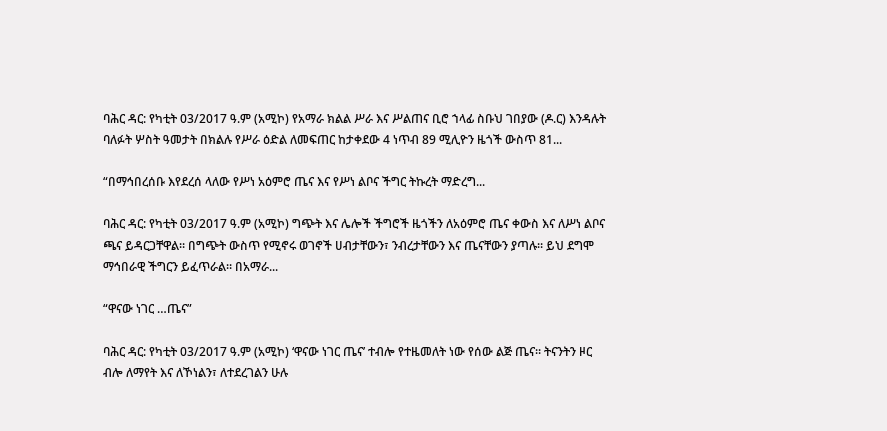ባሕር ዳር: የካቲት 03/2017 ዓ.ም (አሚኮ) የአማራ ክልል ሥራ እና ሥልጠና ቢሮ ኀላፊ ስቡህ ገበያው (ዶ.ር) እንዳሉት ባለፉት ሦስት ዓመታት በክልሉ የሥራ ዕድል ለመፍጠር ከታቀደው 4 ነጥብ 89 ሚሊዮን ዜጎች ውስጥ 81...

“በማኅበረሰቡ እየደረሰ ላለው የሥነ አዕምሮ ጤና እና የሥነ ልቦና ችግር ትኩረት ማድረግ...

ባሕር ዳር: የካቲት 03/2017 ዓ.ም (አሚኮ) ግጭት እና ሌሎች ችግሮች ዜጎችን ለአዕምሮ ጤና ቀውስ እና ለሥነ ልቦና ጫና ይዳርጋቸዋል። በግጭት ውስጥ የሚኖሩ ወገኖች ሀብታቸውን፣ ንብረታቸውን እና ጤናቸውን ያጣሉ። ይህ ደግሞ ማኅበራዊ ችግርን ይፈጥራል። በአማራ...

“ዋናው ነገር …ጤና”

ባሕር ዳር: የካቲት 03/2017 ዓ.ም (አሚኮ) ‘ዋናው ነገር ጤና’ ተብሎ የተዜመለት ነው የሰው ልጅ ጤና። ትናንትን ዞር ብሎ ለማየት እና ለኾነልን፣ ለተደረገልን ሁሉ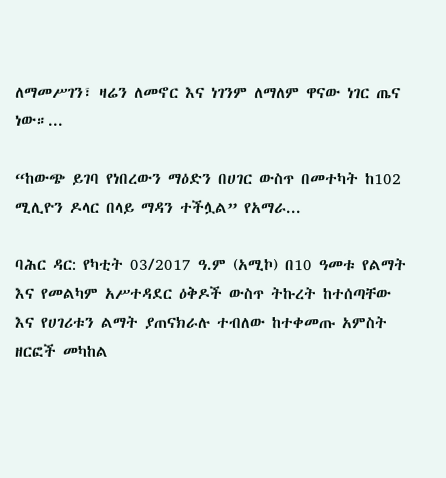ለማመሥገን፣ ዛሬን ለመኖር እና ነገንም ለማለም ዋናው ነገር ጤና ነው።...

“ከውጭ ይገባ የነበረውን ማዕድን በሀገር ውስጥ በመተካት ከ102 ሚሊዮን ዶላር በላይ ማዳን ተችሏል” የአማራ...

ባሕር ዳር: የካቲት 03/2017 ዓ.ም (አሚኮ) በ10 ዓመቱ የልማት እና የመልካም አሥተዳደር ዕቅዶች ውስጥ ትኩረት ከተሰጣቸው እና የሀገሪቱን ልማት ያጠናክራሉ ተብለው ከተቀመጡ አምስት ዘርፎች መካከል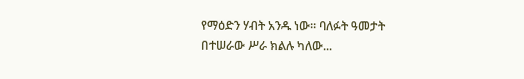የማዕድን ሃብት አንዱ ነው። ባለፉት ዓመታት በተሠራው ሥራ ክልሉ ካለው...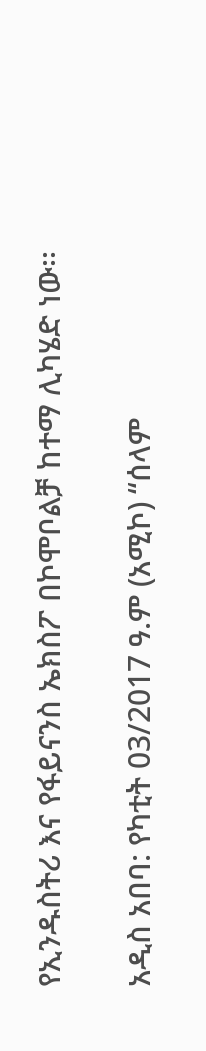የኢንዱስትሪ እና የፋይናንስ ኤክስፖ በኮሞቦልቻ ከተማ ሊካሄድ ነው፡፡

አዲስ አበባ: የካቲት 03/2017 ዓ.ም (አሚኮ) “ሰላም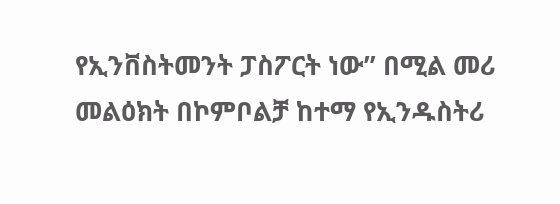የኢንቨስትመንት ፓስፖርት ነው” በሚል መሪ መልዕክት በኮምቦልቻ ከተማ የኢንዱስትሪ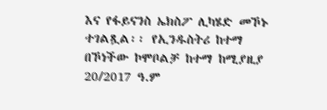እና የፋይናንስ ኤክስፖ ሊካሄድ መኾኑ ተገልጿል፡፡ የኢንዱስትሪ ከተማ በኾነችው ኮሞቦልቻ ከተማ ከሚያዚያ 20/2017 ዓ.ም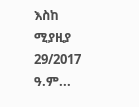እስከ ሚያዚያ 29/2017 ዓ.ም...